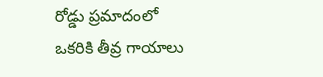రోడ్డు ప్రమాదంలో ఒకరికి తీవ్ర గాయాలు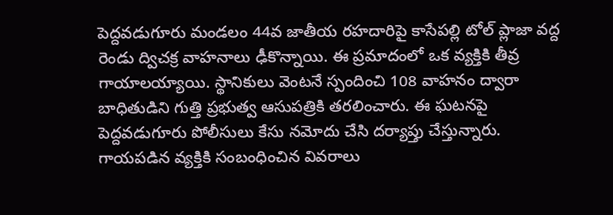పెద్దవడుగూరు మండలం 44వ జాతీయ రహదారిపై కాసేపల్లి టోల్ ప్లాజా వద్ద రెండు ద్విచక్ర వాహనాలు ఢీకొన్నాయి. ఈ ప్రమాదంలో ఒక వ్యక్తికి తీవ్ర గాయాలయ్యాయి. స్థానికులు వెంటనే స్పందించి 108 వాహనం ద్వారా బాధితుడిని గుత్తి ప్రభుత్వ ఆసుపత్రికి తరలించారు. ఈ ఘటనపై పెద్దవడుగూరు పోలీసులు కేసు నమోదు చేసి దర్యాప్తు చేస్తున్నారు. గాయపడిన వ్యక్తికి సంబంధించిన వివరాలు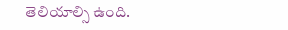తెలియాల్సి ఉంది.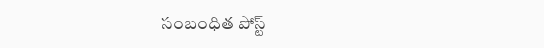సంబంధిత పోస్ట్